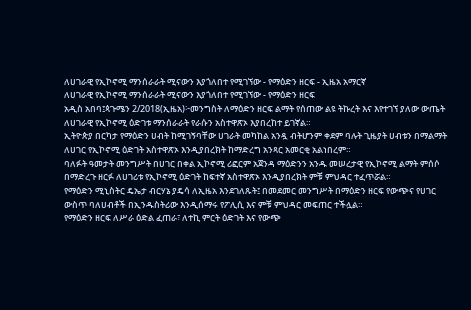ለሀገራዊ የኢኮኖሚ ማንሰራራት ሚናውን እያጎለበተ የሚገኘው - የማዕድን ዘርፍ - ኢዜአ አማርኛ
ለሀገራዊ የኢኮኖሚ ማንሰራራት ሚናውን እያጎለበተ የሚገኘው - የማዕድን ዘርፍ
አዲስ አበባ፤ጳጉሜን 2/2018(ኢዜአ)፦መንግስት ለማዕድን ዘርፍ ልማት የሰጠው ልዩ ትኩረት እና እየተገኘ ያለው ውጤት ለሀገራዊ የኢኮኖሚ ዕድገቱ ማንሰራራት የራሱን አስተዋጽኦ እያበረከተ ይገኛል።
ኢትዮጵያ በርካታ የማዕድን ሀብት ከሚገኝባቸው ሀገራት መካከል አንዷ ብትሆንም ቀደም ባሉት ጊዜያት ሀብቱን በማልማት ለሀገር የኢኮኖሚ ዕድገት አስተዋጽኦ እንዲያበረክት ከማድረግ አንጻር አመርቂ አልነበረም።
ባለፉት ዓመታት መንግሥት በሀገር በቀል ኢኮኖሚ ሪፎርም አጀንዳ ማዕድንን አንዱ መሠረታዊ የኢኮኖሚ ልማት ምሰሶ በማድረጉ ዘርፉ ለሀገሪቱ የኢኮኖሚ ዕድገት ከፍተኛ አስተዋጽኦ እንዲያበረክት ምቹ ምህዳር ተፈጥሯል።
የማዕድን ሚኒስትር ዴኤታ ብርሃኔ ያዴሳ ለኢዜአ እንደገለጹት፤ በመደመር መንግሥት በማዕድን ዘርፍ የውጭና የሀገር ውስጥ ባለሀብቶች በኢንዱስትሪው እንዲሰማሩ የፖሊሲ እና ምቹ ምህዳር መፍጠር ተችሏል።
የማዕድን ዘርፍ ለሥራ ዕድል ፈጠራ፣ ለተኪ ምርት ዕድገት እና የውጭ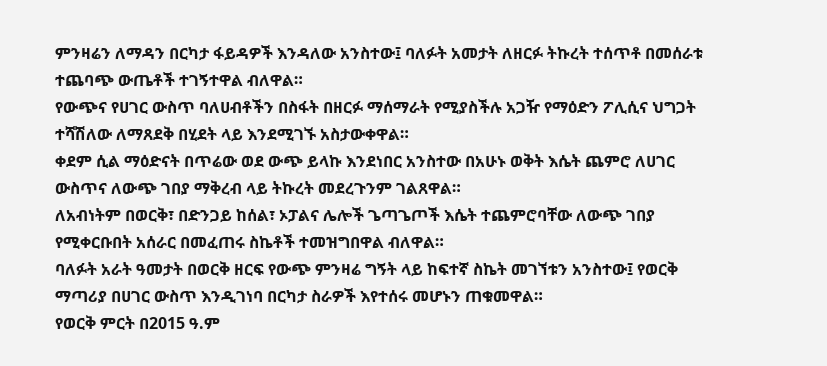ምንዛሬን ለማዳን በርካታ ፋይዳዎች እንዳለው አንስተው፤ ባለፉት አመታት ለዘርፉ ትኩረት ተሰጥቶ በመሰራቱ ተጨባጭ ውጤቶች ተገኝተዋል ብለዋል።
የውጭና የሀገር ውስጥ ባለሀብቶችን በስፋት በዘርፉ ማሰማራት የሚያስችሉ አጋዥ የማዕድን ፖሊሲና ህግጋት ተሻሽለው ለማጸደቅ በሂደት ላይ እንደሚገኙ አስታውቀዋል።
ቀደም ሲል ማዕድናት በጥሬው ወደ ውጭ ይላኩ እንደነበር አንስተው በአሁኑ ወቅት እሴት ጨምሮ ለሀገር ውስጥና ለውጭ ገበያ ማቅረብ ላይ ትኩረት መደረጉንም ገልጸዋል።
ለአብነትም በወርቅ፣ በድንጋይ ከሰል፣ ኦፓልና ሌሎች ጌጣጌጦች እሴት ተጨምሮባቸው ለውጭ ገበያ የሚቀርቡበት አሰራር በመፈጠሩ ስኬቶች ተመዝግበዋል ብለዋል።
ባለፉት አራት ዓመታት በወርቅ ዘርፍ የውጭ ምንዛሬ ግኝት ላይ ከፍተኛ ስኬት መገኘቱን አንስተው፤ የወርቅ ማጣሪያ በሀገር ውስጥ እንዲገነባ በርካታ ስራዎች እየተሰሩ መሆኑን ጠቁመዋል።
የወርቅ ምርት በ2015 ዓ.ም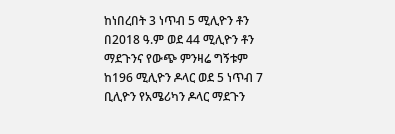ከነበረበት 3 ነጥብ 5 ሚሊዮን ቶን በ2018 ዓ.ም ወደ 44 ሚሊዮን ቶን ማደጉንና የውጭ ምንዛሬ ግኝቱም ከ196 ሚሊዮን ዶላር ወደ 5 ነጥብ 7 ቢሊዮን የአሜሪካን ዶላር ማደጉን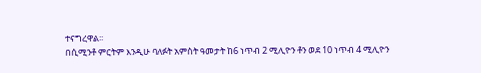ተናግረዋል፡፡
በሲሚንቶ ምርትም እንዲሁ ባለፉት አምስት ዓመታት ከ6 ነጥብ 2 ሚሊዮን ቶን ወደ 10 ነጥብ 4 ሚሊዮን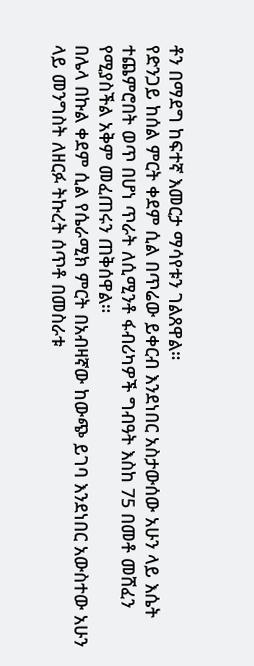ቶን በማደግ ከፍተኛ እመርታ ማሳየቱን ገልጸዋል።
የድንጋይ ከሰል ምርት ቀደም ሲል በጥሬው ይቀርብ እንደነበር አስታውሰው አሁን ላይ እሴት ተጨምሮበት ወጥ በሆነ ጥራት ለሲሚንቶ ፋብሪካዎች ግብዓት እስከ 75 በመቶ መሸፈን የሚያስችል አቅም መፈጠሩን ጠቅሰዋል።
በሌላ በኩል ቀደም ሲል የሴራሚክ ምርት በአብዛኛው ከውጭ ይገባ እንደነበር አውስተው አሁን ላይ መንግስት ለዘርፉ ትኩረት ሰጥቶ በመስራቱ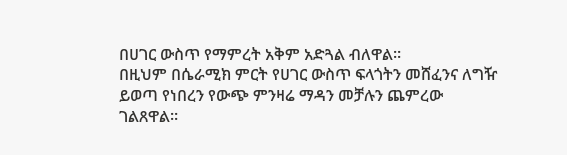በሀገር ውስጥ የማምረት አቅም አድጓል ብለዋል።
በዚህም በሴራሚክ ምርት የሀገር ውስጥ ፍላጎትን መሸፈንና ለግዥ ይወጣ የነበረን የውጭ ምንዛሬ ማዳን መቻሉን ጨምረው ገልጸዋል።